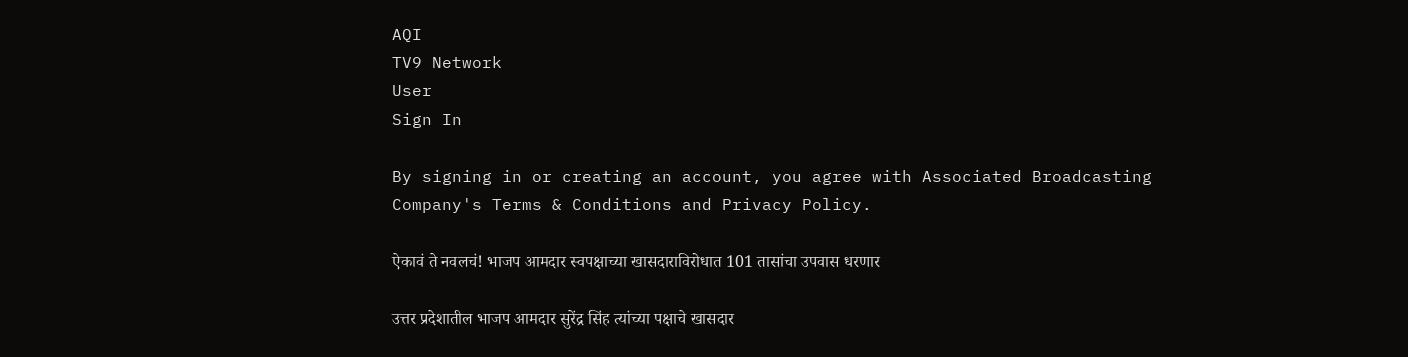AQI
TV9 Network
User
Sign In

By signing in or creating an account, you agree with Associated Broadcasting Company's Terms & Conditions and Privacy Policy.

ऐकावं ते नवलचं! भाजप आमदार स्वपक्षाच्या खासदाराविरोधात 101 तासांचा उपवास धरणार

उत्तर प्रदेशातील भाजप आमदार सुरेंद्र सिंह त्यांच्या पक्षाचे खासदार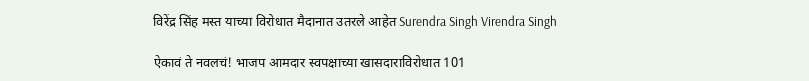विरेंद्र सिंह मस्त याच्या विरोधात मैदानात उतरले आहेत Surendra Singh Virendra Singh

ऐकावं ते नवलचं! भाजप आमदार स्वपक्षाच्या खासदाराविरोधात 101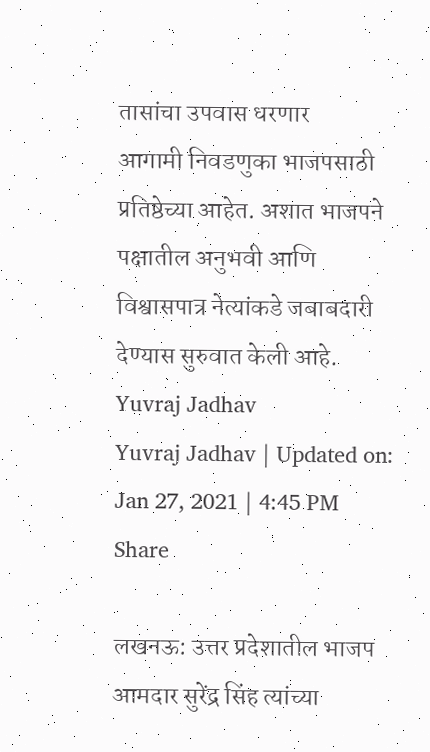तासांचा उपवास धरणार
आगामी निवडणुका भाजपसाठी प्रतिष्ठेच्या आहेत. अशात भाजपने पक्षातील अनुभवी आणि विश्वासपात्र नेत्यांकडे जबाबदारी देण्यास सुरुवात केली आहे.
Yuvraj Jadhav
Yuvraj Jadhav | Updated on: Jan 27, 2021 | 4:45 PM
Share

लखनऊ: उत्तर प्रदेशातील भाजप आमदार सुरेंद्र सिंह त्यांच्या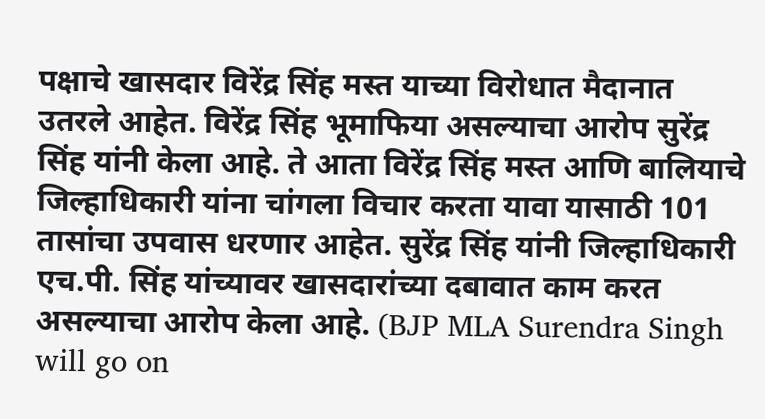पक्षाचे खासदार विरेंद्र सिंह मस्त याच्या विरोधात मैदानात उतरले आहेत. विरेंद्र सिंह भूमाफिया असल्याचा आरोप सुरेंद्र सिंह यांनी केला आहे. ते आता विरेंद्र सिंह मस्त आणि बालियाचे जिल्हाधिकारी यांना चांगला विचार करता यावा यासाठी 101 तासांचा उपवास धरणार आहेत. सुरेंद्र सिंह यांनी जिल्हाधिकारी एच.पी. सिंह यांच्यावर खासदारांच्या दबावात काम करत असल्याचा आरोप केला आहे. (BJP MLA Surendra Singh will go on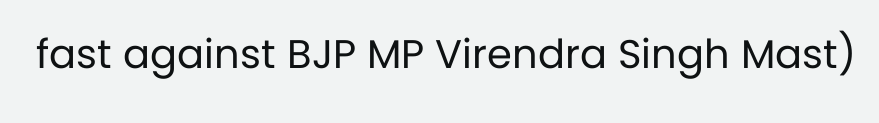fast against BJP MP Virendra Singh Mast)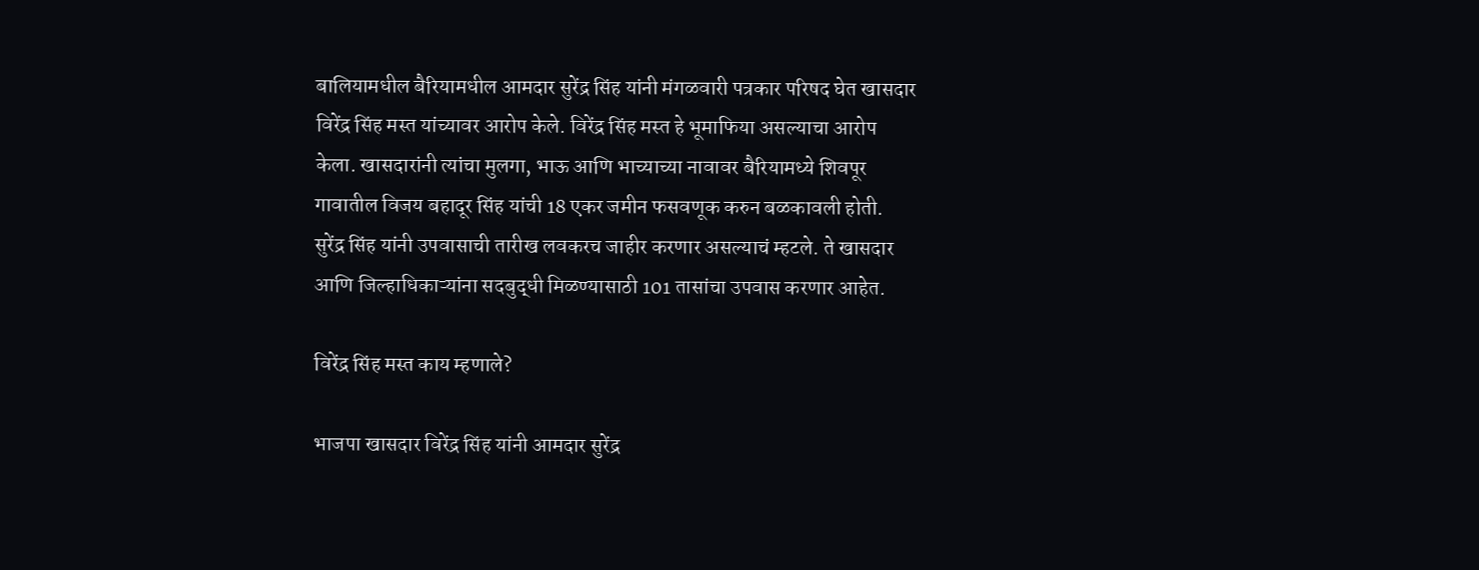बालियामधील बैरियामधील आमदार सुरेंद्र सिंह यांनी मंगळवारी पत्रकार परिषद घेत खासदार विरेंद्र सिंह मस्त यांच्यावर आरोप केले. विरेंद्र सिंह मस्त हे भूमाफिया असल्याचा आरोप केला. खासदारांनी त्यांचा मुलगा, भाऊ आणि भाच्याच्या नावावर बैरियामध्ये शिवपूर गावातील विजय बहादूर सिंह यांची 18 एकर जमीन फसवणूक करुन बळकावली होती. सुरेंद्र सिंह यांनी उपवासाची तारीख लवकरच जाहीर करणार असल्याचं म्हटले. ते खासदार आणि जिल्हाधिकाऱ्यांना सदबुद्धी मिळण्यासाठी 101 तासांचा उपवास करणार आहेत.

विरेंद्र सिंह मस्त काय म्हणाले?

भाजपा खासदार विरेंद्र सिंह यांनी आमदार सुरेंद्र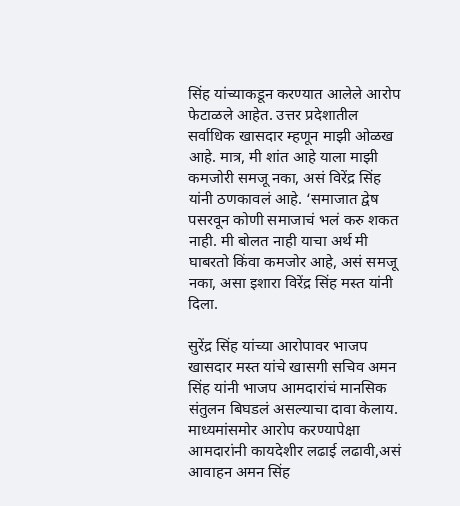सिंह यांच्याकडून करण्यात आलेले आरोप फेटाळले आहेत. उत्तर प्रदेशातील सर्वाधिक खासदार म्हणून माझी ओळख आहे. मात्र, मी शांत आहे याला माझी कमजोरी समजू नका, असं विरेंद्र सिंह यांनी ठणकावलं आहे. ‘समाजात द्वेष पसरवून कोणी समाजाचं भलं करु शकत नाही. मी बोलत नाही याचा अर्थ मी घाबरतो किंवा कमजोर आहे, असं समजू नका, असा इशारा विरेंद्र सिंह मस्त यांनी दिला.

सुरेंद्र सिंह यांच्या आरोपावर भाजप खासदार मस्त यांचे खासगी सचिव अमन सिंह यांनी भाजप आमदारांचं मानसिक संतुलन बिघडलं असल्याचा दावा केलाय. माध्यमांसमोर आरोप करण्यापेक्षा आमदारांनी कायदेशीर लढाई लढावी,असं आवाहन अमन सिंह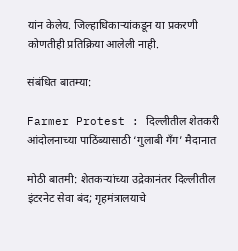यांन केलेय. जिल्हाधिकाऱ्यांकडून या प्रकरणी कोणतीही प्रतिक्रिया आलेली नाही.

संबंधित बातम्या:

Farmer Protest : दिल्लीतील शेतकरी आंदोलनाच्या पाठिंब्यासाठी ‘गुलाबी गँग’ मैदानात

मोठी बातमी: शेतकऱ्यांच्या उद्रेकानंतर दिल्लीतील इंटरनेट सेवा बंद; गृहमंत्रालयाचे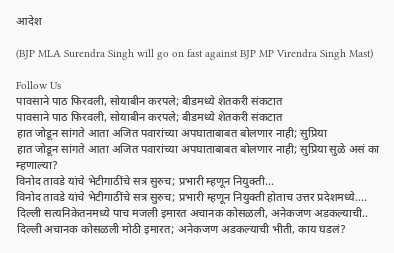आदेश

(BJP MLA Surendra Singh will go on fast against BJP MP Virendra Singh Mast)

Follow Us
पावसाने पाठ फिरवली, सोयाबीन करपले; बीडमध्ये शेतकरी संकटात
पावसाने पाठ फिरवली, सोयाबीन करपले; बीडमध्ये शेतकरी संकटात
हात जोडून सांगते आता अजित पवारांच्या अपघाताबाबत बोलणार नाही; सुप्रिया
हात जोडून सांगते आता अजित पवारांच्या अपघाताबाबत बोलणार नाही; सुप्रिया सुळे असं का म्हणाल्या?
विनोद तावडे यांचे भेटीगाठींचे सत्र सुरुच; प्रभारी म्हणून नियुक्ती...
विनोद तावडे यांचे भेटीगाठींचे सत्र सुरुच; प्रभारी म्हणून नियुक्ती होताच उत्तर प्रदेशमध्ये....
दिल्ली सत्यनिकेतनमध्ये पाच मजली इमारत अचानक कोसळली, अनेकजण अडकल्याची..
दिल्ली अचानक कोसळली मोठी इमारत; अनेकजण अडकल्याची भीती, काय घडलं?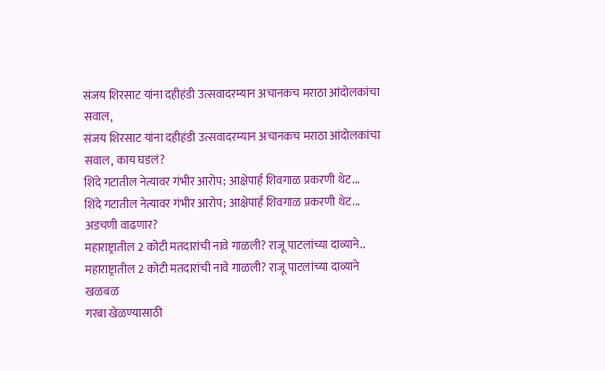संजय शिरसाट यांना दहीहंडी उत्सवादरम्यान अचानकच मराठा आंदोलकांचा सवाल,
संजय शिरसाट यांना दहीहंडी उत्सवादरम्यान अचानकच मराठा आंदोलकांचा सवाल, काय घडलं?
शिंदे गटातील नेत्यावर गंभीर आरोप; आक्षेपार्ह शिवगाळ प्रकरणी थेट...
शिंदे गटातील नेत्यावर गंभीर आरोप; आक्षेपार्ह शिवगाळ प्रकरणी थेट... अडचणी वाढणार?
महाराष्ट्रातील 2 कोटी मतदारांची नावे गाळली? राजू पाटलांच्या दाव्याने..
महाराष्ट्रातील 2 कोटी मतदारांची नावे गाळली? राजू पाटलांच्या दाव्याने खळबळ
गरबा खेळण्यासाठी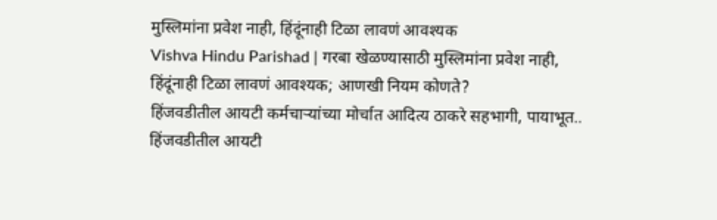मुस्लिमांना प्रवेश नाही, हिंदूंनाही टिळा लावणं आवश्यक
Vishva Hindu Parishad | गरबा खेळण्यासाठी मुस्लिमांना प्रवेश नाही, हिंदूंनाही टिळा लावणं आवश्यक; आणखी नियम कोणते?
हिंजवडीतील आयटी कर्मचाऱ्यांच्या मोर्चात आदित्य ठाकरे सहभागी, पायाभूत..
हिंजवडीतील आयटी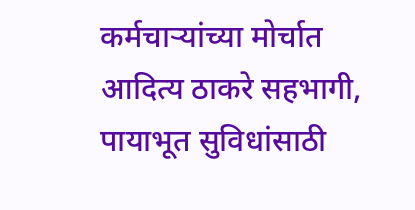कर्मचाऱ्यांच्या मोर्चात आदित्य ठाकरे सहभागी, पायाभूत सुविधांसाठी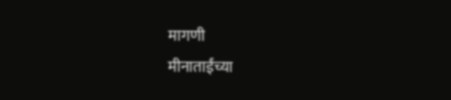मागणी
मीनाताईंच्या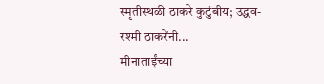स्मृतीस्थळी ठाकरे कुटुंबीय; उद्धव-रश्मी ठाकरेंनी...
मीनाताईंच्या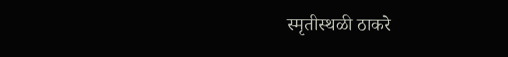स्मृतीस्थळी ठाकरे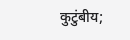कुटुंबीय;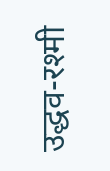उद्धव-रश्मी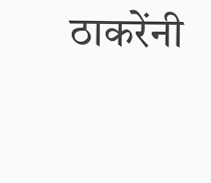ठाकरेंनी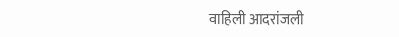वाहिली आदरांजली